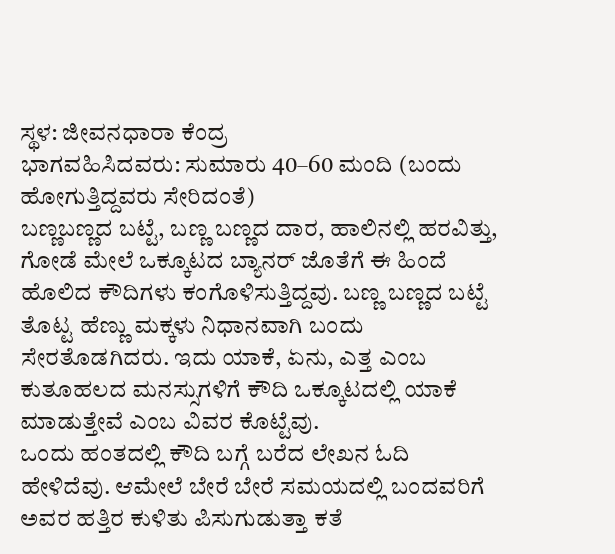ಸ್ಥಳ: ಜೀವನಧಾರಾ ಕೆಂದ್ರ
ಭಾಗವಹಿಸಿದವರು: ಸುಮಾರು 40–60 ಮಂದಿ (ಬಂದು ಹೋಗುತ್ತಿದ್ದವರು ಸೇರಿದಂತೆ)
ಬಣ್ಣಬಣ್ಣದ ಬಟ್ಟೆ, ಬಣ್ಣ ಬಣ್ಣದ ದಾರ, ಹಾಲಿನಲ್ಲಿ ಹರವಿತ್ತು, ಗೋಡೆ ಮೇಲೆ ಒಕ್ಕೂಟದ ಬ್ಯಾನರ್ ಜೊತೆಗೆ ಈ ಹಿಂದೆ ಹೊಲಿದ ಕೌದಿಗಳು ಕಂಗೊಳಿಸುತ್ತಿದ್ದವು. ಬಣ್ಣ ಬಣ್ಣದ ಬಟ್ಟೆ ತೊಟ್ಟ ಹೆಣ್ಣು ಮಕ್ಕಳು ನಿಧಾನವಾಗಿ ಬಂದು ಸೇರತೊಡಗಿದರು. ಇದು ಯಾಕೆ, ಏನು, ಎತ್ತ ಎಂಬ ಕುತೂಹಲದ ಮನಸ್ಸುಗಳಿಗೆ ಕೌದಿ ಒಕ್ಕೂಟದಲ್ಲಿ ಯಾಕೆ ಮಾಡುತ್ತೇವೆ ಎಂಬ ವಿವರ ಕೊಟ್ಟೆವು.
ಒಂದು ಹಂತದಲ್ಲಿ ಕೌದಿ ಬಗ್ಗೆ ಬರೆದ ಲೇಖನ ಓದಿ ಹೇಳಿದೆವು. ಆಮೇಲೆ ಬೇರೆ ಬೇರೆ ಸಮಯದಲ್ಲಿ ಬಂದವರಿಗೆ ಅವರ ಹತ್ತಿರ ಕುಳಿತು ಪಿಸುಗುಡುತ್ತಾ ಕತೆ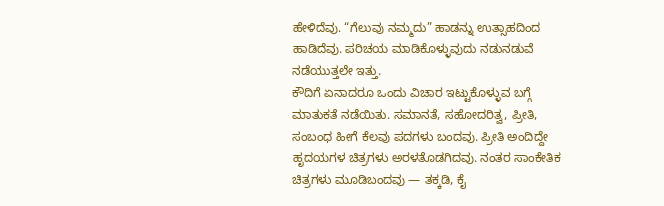ಹೇಳಿದೆವು. “ಗೆಲುವು ನಮ್ಮದು” ಹಾಡನ್ನು ಉತ್ಸಾಹದಿಂದ ಹಾಡಿದೆವು. ಪರಿಚಯ ಮಾಡಿಕೊಳ್ಳುವುದು ನಡುನಡುವೆ ನಡೆಯುತ್ತಲೇ ಇತ್ತು.
ಕೌದಿಗೆ ಏನಾದರೂ ಒಂದು ವಿಚಾರ ಇಟ್ಟುಕೊಳ್ಳುವ ಬಗ್ಗೆ ಮಾತುಕತೆ ನಡೆಯಿತು. ಸಮಾನತೆ, ಸಹೋದರಿತ್ವ, ಪ್ರೀತಿ, ಸಂಬಂಧ ಹೀಗೆ ಕೆಲವು ಪದಗಳು ಬಂದವು. ಪ್ರೀತಿ ಅಂದಿದ್ದೇ ಹೃದಯಗಳ ಚಿತ್ರಗಳು ಅರಳತೊಡಗಿದವು. ನಂತರ ಸಾಂಕೇತಿಕ ಚಿತ್ರಗಳು ಮೂಡಿಬಂದವು — ತಕ್ಕಡಿ, ಕೈ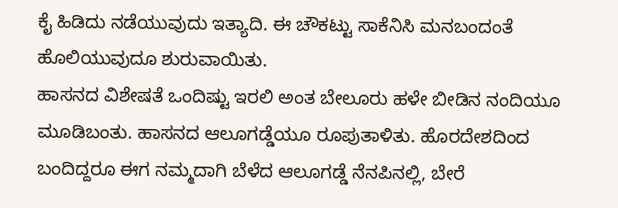ಕೈ ಹಿಡಿದು ನಡೆಯುವುದು ಇತ್ಯಾದಿ. ಈ ಚೌಕಟ್ಟು ಸಾಕೆನಿಸಿ ಮನಬಂದಂತೆ ಹೊಲಿಯುವುದೂ ಶುರುವಾಯಿತು.
ಹಾಸನದ ವಿಶೇಷತೆ ಒಂದಿಷ್ಟು ಇರಲಿ ಅಂತ ಬೇಲೂರು ಹಳೇ ಬೀಡಿನ ನಂದಿಯೂ ಮೂಡಿಬಂತು. ಹಾಸನದ ಆಲೂಗಡ್ಡೆಯೂ ರೂಪುತಾಳಿತು. ಹೊರದೇಶದಿಂದ ಬಂದಿದ್ದರೂ ಈಗ ನಮ್ಮದಾಗಿ ಬೆಳೆದ ಆಲೂಗಡ್ಡೆ ನೆನಪಿನಲ್ಲಿ, ಬೇರೆ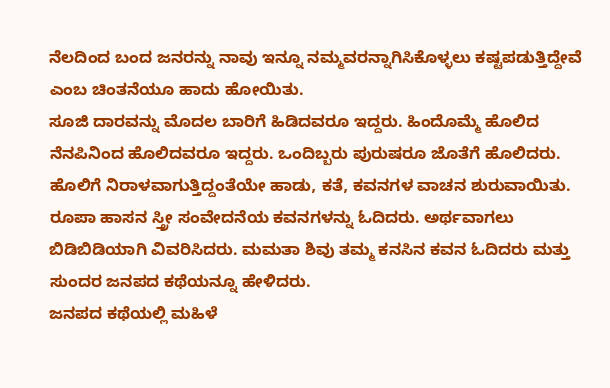ನೆಲದಿಂದ ಬಂದ ಜನರನ್ನು ನಾವು ಇನ್ನೂ ನಮ್ಮವರನ್ನಾಗಿಸಿಕೊಳ್ಳಲು ಕಷ್ಟಪಡುತ್ತಿದ್ದೇವೆ ಎಂಬ ಚಿಂತನೆಯೂ ಹಾದು ಹೋಯಿತು.
ಸೂಜಿ ದಾರವನ್ನು ಮೊದಲ ಬಾರಿಗೆ ಹಿಡಿದವರೂ ಇದ್ದರು. ಹಿಂದೊಮ್ಮೆ ಹೊಲಿದ ನೆನಪಿನಿಂದ ಹೊಲಿದವರೂ ಇದ್ದರು. ಒಂದಿಬ್ಬರು ಪುರುಷರೂ ಜೊತೆಗೆ ಹೊಲಿದರು.
ಹೊಲಿಗೆ ನಿರಾಳವಾಗುತ್ತಿದ್ದಂತೆಯೇ ಹಾಡು, ಕತೆ, ಕವನಗಳ ವಾಚನ ಶುರುವಾಯಿತು. ರೂಪಾ ಹಾಸನ ಸ್ತ್ರೀ ಸಂವೇದನೆಯ ಕವನಗಳನ್ನು ಓದಿದರು. ಅರ್ಥವಾಗಲು ಬಿಡಿಬಿಡಿಯಾಗಿ ವಿವರಿಸಿದರು. ಮಮತಾ ಶಿವು ತಮ್ಮ ಕನಸಿನ ಕವನ ಓದಿದರು ಮತ್ತು ಸುಂದರ ಜನಪದ ಕಥೆಯನ್ನೂ ಹೇಳಿದರು.
ಜನಪದ ಕಥೆಯಲ್ಲಿ ಮಹಿಳೆ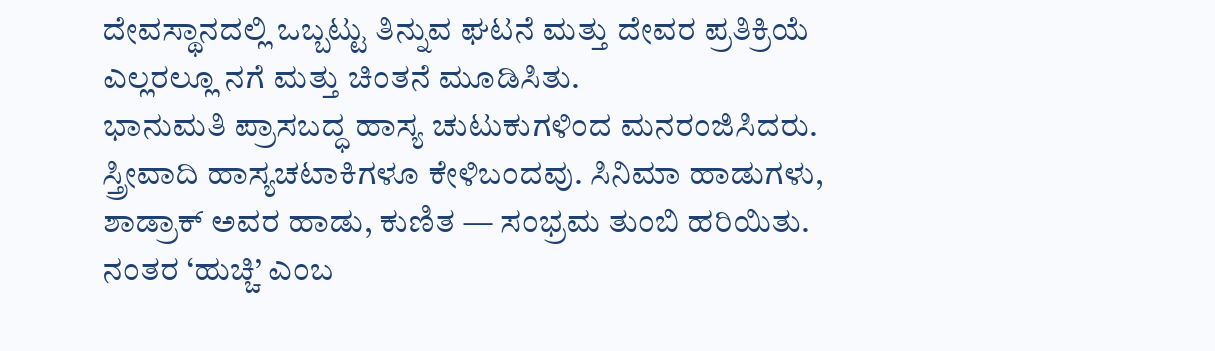ದೇವಸ್ಥಾನದಲ್ಲಿ ಒಬ್ಬಟ್ಟು ತಿನ್ನುವ ಘಟನೆ ಮತ್ತು ದೇವರ ಪ್ರತಿಕ್ರಿಯೆ ಎಲ್ಲರಲ್ಲೂ ನಗೆ ಮತ್ತು ಚಿಂತನೆ ಮೂಡಿಸಿತು.
ಭಾನುಮತಿ ಪ್ರಾಸಬದ್ಧ ಹಾಸ್ಯ ಚುಟುಕುಗಳಿಂದ ಮನರಂಜಿಸಿದರು. ಸ್ತ್ರೀವಾದಿ ಹಾಸ್ಯಚಟಾಕಿಗಳೂ ಕೇಳಿಬಂದವು. ಸಿನಿಮಾ ಹಾಡುಗಳು, ಶಾಡ್ರಾಕ್ ಅವರ ಹಾಡು, ಕುಣಿತ — ಸಂಭ್ರಮ ತುಂಬಿ ಹರಿಯಿತು.
ನಂತರ ‘ಹುಚ್ಚಿ’ ಎಂಬ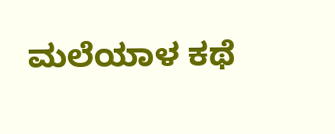ಮಲೆಯಾಳ ಕಥೆ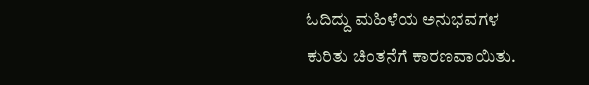ಓದಿದ್ದು ಮಹಿಳೆಯ ಅನುಭವಗಳ ಕುರಿತು ಚಿಂತನೆಗೆ ಕಾರಣವಾಯಿತು.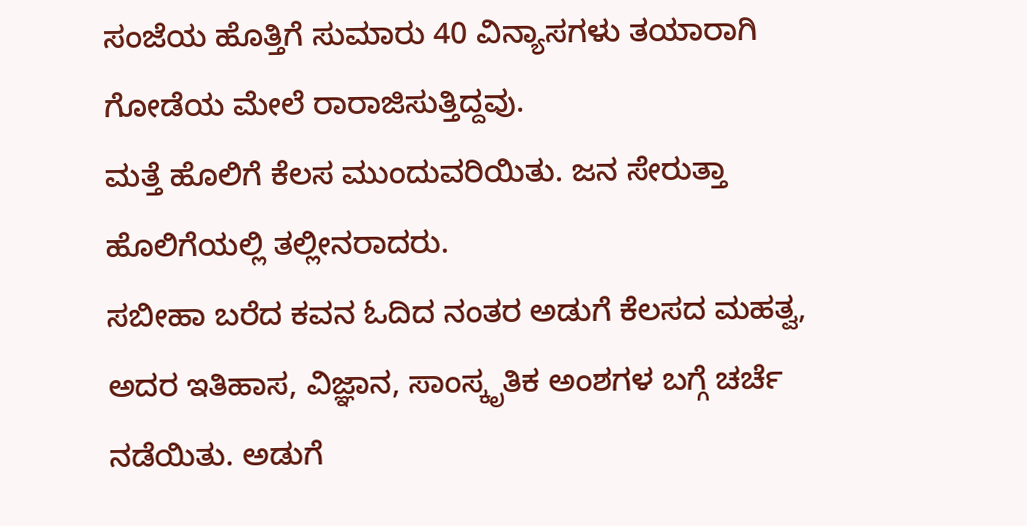ಸಂಜೆಯ ಹೊತ್ತಿಗೆ ಸುಮಾರು 40 ವಿನ್ಯಾಸಗಳು ತಯಾರಾಗಿ ಗೋಡೆಯ ಮೇಲೆ ರಾರಾಜಿಸುತ್ತಿದ್ದವು.
ಮತ್ತೆ ಹೊಲಿಗೆ ಕೆಲಸ ಮುಂದುವರಿಯಿತು. ಜನ ಸೇರುತ್ತಾ ಹೊಲಿಗೆಯಲ್ಲಿ ತಲ್ಲೀನರಾದರು.
ಸಬೀಹಾ ಬರೆದ ಕವನ ಓದಿದ ನಂತರ ಅಡುಗೆ ಕೆಲಸದ ಮಹತ್ವ, ಅದರ ಇತಿಹಾಸ, ವಿಜ್ಞಾನ, ಸಾಂಸ್ಕೃತಿಕ ಅಂಶಗಳ ಬಗ್ಗೆ ಚರ್ಚೆ ನಡೆಯಿತು. ಅಡುಗೆ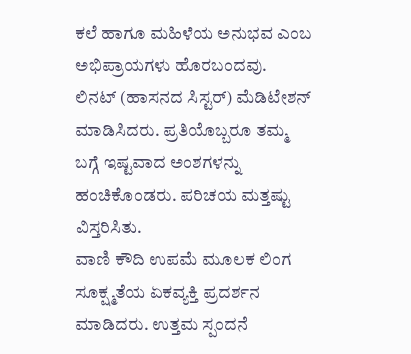ಕಲೆ ಹಾಗೂ ಮಹಿಳೆಯ ಅನುಭವ ಎಂಬ ಅಭಿಪ್ರಾಯಗಳು ಹೊರಬಂದವು.
ಲಿನಟ್ (ಹಾಸನದ ಸಿಸ್ಟರ್) ಮೆಡಿಟೇಶನ್ ಮಾಡಿಸಿದರು. ಪ್ರತಿಯೊಬ್ಬರೂ ತಮ್ಮ ಬಗ್ಗೆ ಇಷ್ಟವಾದ ಅಂಶಗಳನ್ನು ಹಂಚಿಕೊಂಡರು. ಪರಿಚಯ ಮತ್ತಷ್ಟು ವಿಸ್ತರಿಸಿತು.
ವಾಣಿ ಕೌದಿ ಉಪಮೆ ಮೂಲಕ ಲಿಂಗ ಸೂಕ್ಷ್ಮತೆಯ ಏಕವ್ಯಕ್ತಿ ಪ್ರದರ್ಶನ ಮಾಡಿದರು. ಉತ್ತಮ ಸ್ಪಂದನೆ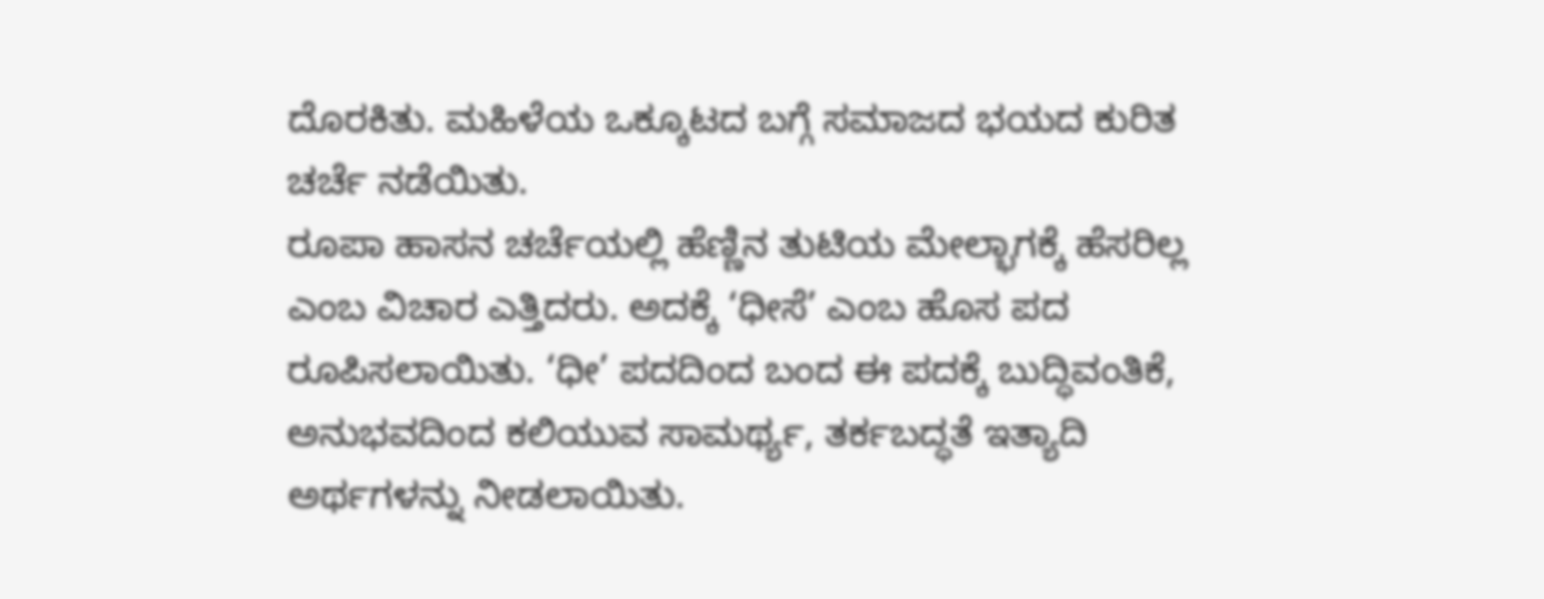ದೊರಕಿತು. ಮಹಿಳೆಯ ಒಕ್ಕೂಟದ ಬಗ್ಗೆ ಸಮಾಜದ ಭಯದ ಕುರಿತ ಚರ್ಚೆ ನಡೆಯಿತು.
ರೂಪಾ ಹಾಸನ ಚರ್ಚೆಯಲ್ಲಿ ಹೆಣ್ಣಿನ ತುಟಿಯ ಮೇಲ್ಭಾಗಕ್ಕೆ ಹೆಸರಿಲ್ಲ ಎಂಬ ವಿಚಾರ ಎತ್ತಿದರು. ಅದಕ್ಕೆ ‘ಧೀಸೆ’ ಎಂಬ ಹೊಸ ಪದ ರೂಪಿಸಲಾಯಿತು. ‘ಧೀ’ ಪದದಿಂದ ಬಂದ ಈ ಪದಕ್ಕೆ ಬುದ್ಧಿವಂತಿಕೆ, ಅನುಭವದಿಂದ ಕಲಿಯುವ ಸಾಮರ್ಥ್ಯ, ತರ್ಕಬದ್ಧತೆ ಇತ್ಯಾದಿ ಅರ್ಥಗಳನ್ನು ನೀಡಲಾಯಿತು.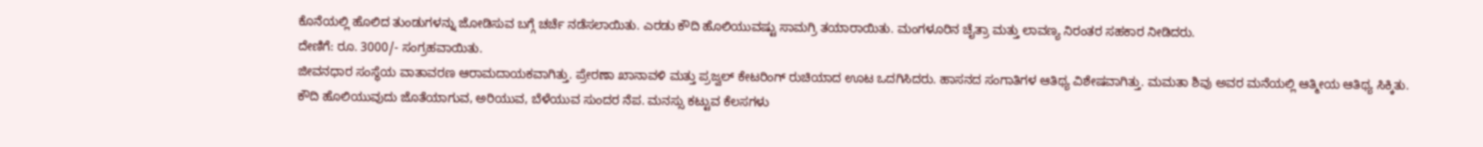ಕೊನೆಯಲ್ಲಿ ಹೊಲಿದ ತುಂಡುಗಳನ್ನು ಜೋಡಿಸುವ ಬಗ್ಗೆ ಚರ್ಚೆ ನಡೆಸಲಾಯಿತು. ಎರಡು ಕೌದಿ ಹೊಲಿಯುವಷ್ಟು ಸಾಮಗ್ರಿ ತಯಾರಾಯಿತು. ಮಂಗಳೂರಿನ ಚೈತ್ರಾ ಮತ್ತು ಲಾವಣ್ಯ ನಿರಂತರ ಸಹಕಾರ ನೀಡಿದರು.
ದೇಣಿಗೆ: ರೂ. 3000/- ಸಂಗ್ರಹವಾಯಿತು.
ಜೀವನಧಾರ ಸಂಸ್ಥೆಯ ವಾತಾವರಣ ಆರಾಮದಾಯಕವಾಗಿತ್ತು. ಪ್ರೇರಣಾ ಖಾನಾವಳಿ ಮತ್ತು ಪ್ರಜ್ವಲ್ ಕೇಟರಿಂಗ್ ರುಚಿಯಾದ ಊಟ ಒದಗಿಸಿದರು. ಹಾಸನದ ಸಂಗಾತಿಗಳ ಆತಿಥ್ಯ ವಿಶೇಷವಾಗಿತ್ತು. ಮಮತಾ ಶಿವು ಅವರ ಮನೆಯಲ್ಲಿ ಆತ್ಮೀಯ ಆತಿಥ್ಯ ಸಿಕ್ಕಿತು.
ಕೌದಿ ಹೊಲಿಯುವುದು ಜೊತೆಯಾಗುವ, ಅರಿಯುವ, ಬೆಳೆಯುವ ಸುಂದರ ನೆಪ. ಮನಸ್ಸು ಕಟ್ಟುವ ಕೆಲಸಗಳು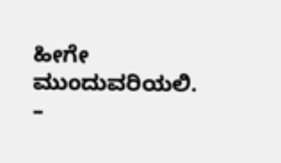ಹೀಗೇ ಮುಂದುವರಿಯಲಿ.
–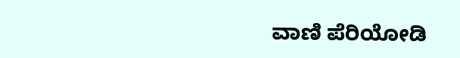ವಾಣಿ ಪೆರಿಯೋಡಿ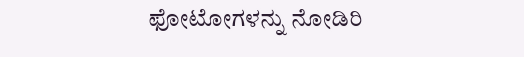ಫೋಟೋಗಳನ್ನು ನೋಡಿರಿ